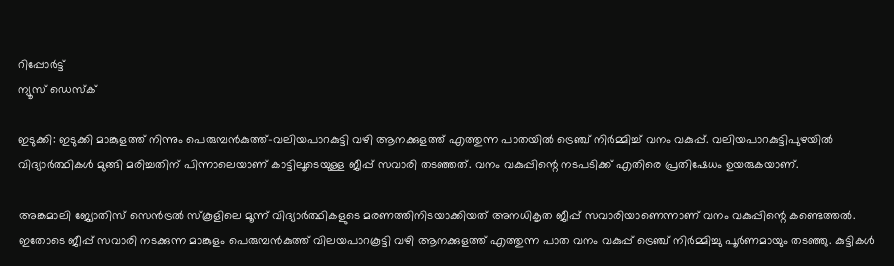റിപ്പോര്‍ട്ട്
ന്യൂസ് ഡെസ്ക്

ഇടുക്കി: ഇടുക്കി മാങ്കുളത്ത് നിന്നും പെരുമ്പൻകുത്ത്-വലിയപാറകുട്ടി വഴി ആനക്കുളത്ത് എത്തുന്ന പാതയിൽ ട്രെഞ്ച് നിർമ്മിച്ച് വനം വകുപ്പ്. വലിയപാറകുട്ടിപുഴയിൽ വിദ്യാർത്ഥികൾ മുങ്ങി മരിച്ചതിന് പിന്നാലെയാണ് കാട്ടിലൂടെയുള്ള ജീപ്പ് സവാരി തടഞ്ഞത്. വനം വകുപ്പിന്റെ നടപടിക്ക് എതിരെ പ്രതിഷേധം ഉയരുകയാണ്.

അങ്കമാലി ജ്യോതിസ് സെൻട്രൽ സ്‌കൂളിലെ മൂന്ന് വിദ്യാർത്ഥികളുടെ മരണത്തിനിടയാക്കിയത് അനധികൃത ജീപ്പ് സവാരിയാണെന്നാണ് വനം വകുപ്പിന്റെ കണ്ടെത്തൽ. ഇതോടെ ജീപ്പ് സവാരി നടക്കുന്ന മാങ്കുളം പെരുമ്പൻകുത്ത് വിലയപാറകൂട്ടി വഴി ആനക്കുളത്ത് എത്തുന്ന പാത വനം വകുപ്പ് ട്രെഞ്ച് നിർമ്മിച്ചു പൂർണമായും തടഞ്ഞു. കുട്ടികൾ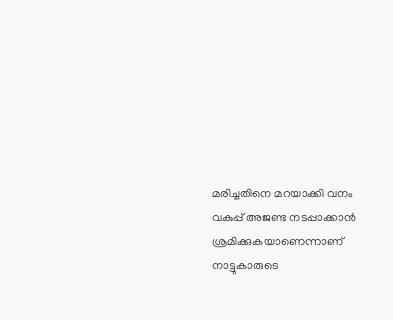മരിച്ചതിനെ മറയാക്കി വനം വകുപ്പ് അജണ്ട നടപ്പാക്കാൻ ശ്രമിക്കുകയാണെന്നാണ് നാട്ടുകാരുടെ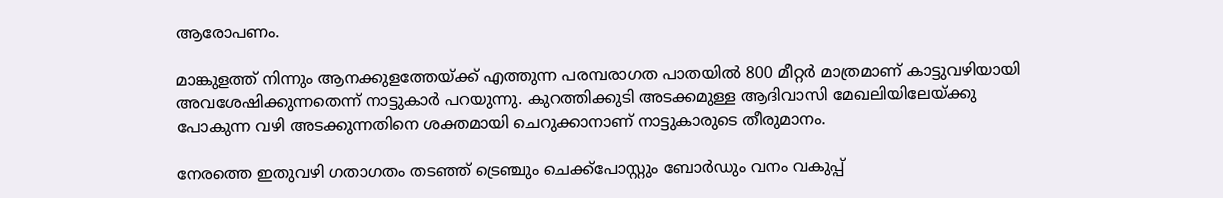ആരോപണം.

മാങ്കുളത്ത് നിന്നും ആനക്കുളത്തേയ്ക്ക് എത്തുന്ന പരമ്പരാഗത പാതയിൽ 800 മീറ്റർ മാത്രമാണ് കാട്ടുവഴിയായി അവശേഷിക്കുന്നതെന്ന് നാട്ടുകാർ പറയുന്നു. കുറത്തിക്കുടി അടക്കമുള്ള ആദിവാസി മേഖലിയിലേയ്ക്കു പോകുന്ന വഴി അടക്കുന്നതിനെ ശക്തമായി ചെറുക്കാനാണ് നാട്ടുകാരുടെ തീരുമാനം.

നേരത്തെ ഇതുവഴി ഗതാഗതം തടഞ്ഞ് ട്രെഞ്ചും ചെക്ക്‌പോസ്റ്റും ബോർഡും വനം വകുപ്പ്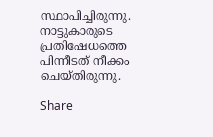സ്ഥാപിച്ചിരുന്നു. നാട്ടുകാരുടെ പ്രതിഷേധത്തെ പിന്നീടത് നീക്കം ചെയ്തിരുന്നു.

Share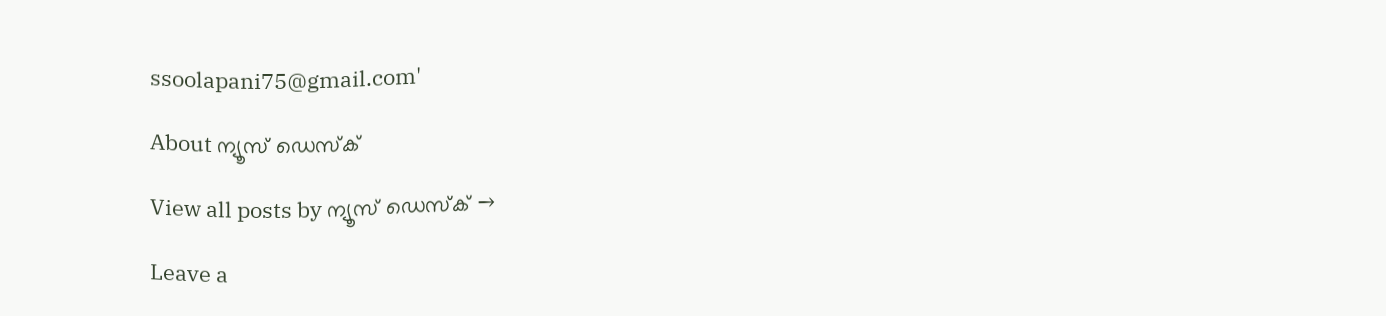ssoolapani75@gmail.com'

About ന്യൂസ് ഡെസ്ക്

View all posts by ന്യൂസ് ഡെസ്ക് →

Leave a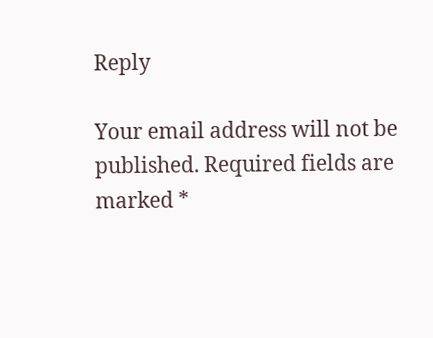Reply

Your email address will not be published. Required fields are marked *